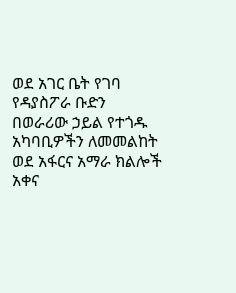ወደ አገር ቤት የገባ የዳያስፖራ ቡድን በወራሪው ኃይል የተጎዱ አካባቢዎችን ለመመልከት ወደ አፋርና አማራ ክልሎች አቀና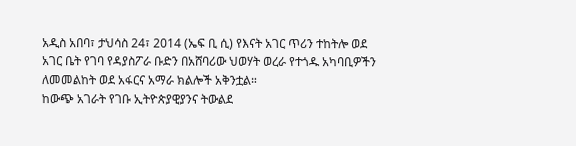አዲስ አበባ፣ ታህሳስ 24፣ 2014 (ኤፍ ቢ ሲ) የእናት አገር ጥሪን ተከትሎ ወደ አገር ቤት የገባ የዳያስፖራ ቡድን በአሸባሪው ህወሃት ወረራ የተጎዱ አካባቢዎችን ለመመልከት ወደ አፋርና አማራ ክልሎች አቅንቷል።
ከውጭ አገራት የገቡ ኢትዮጵያዊያንና ትውልደ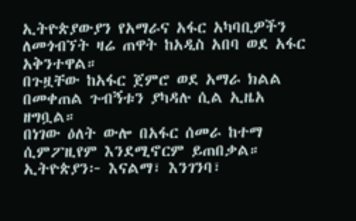ኢትዮጵያውያን የአማራና አፋር አካባቢዎችን ለመጎብኘት ዛሬ ጠዋት ከአዲስ አበባ ወደ አፋር አቅንተዋል።
በጉዟቸው ከአፋር ጀምሮ ወደ አማራ ክልል በመቀጠል ጉብኝቱን ያካዳሉ ሲል ኢዜአ ዘግቧል።
በነገው ዕለት ውሎ በአፋር ሰመራ ከተማ ሲምፖዚየም እንደሚኖርም ይጠበቃል።
ኢትዮጵያን፦ እናልማ፣ እንገንባ፣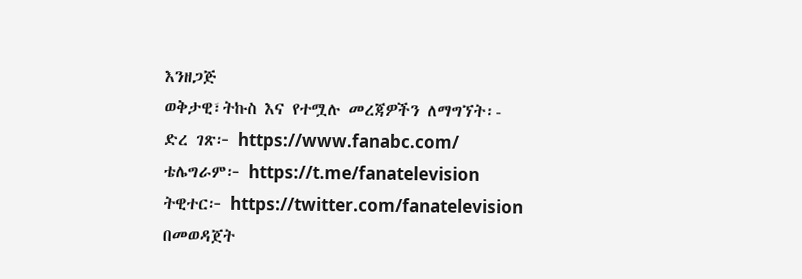እንዘጋጅ
ወቅታዊ፣ትኩስ እና የተሟሉ መረጃዎችን ለማግኘት፡-
ድረ ገጽ፦ https://www.fanabc.com/
ቴሌግራም፦ https://t.me/fanatelevision
ትዊተር፦ https://twitter.com/fanatelevision በመወዳጀት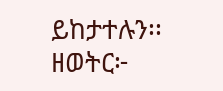ይከታተሉን፡፡
ዘወትር፦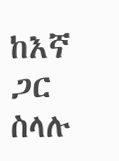ከእኛ ጋር ስላሉ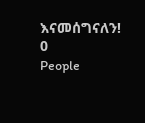እናመሰግናለን!
0
People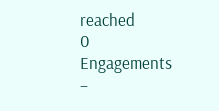reached
0
Engagements
–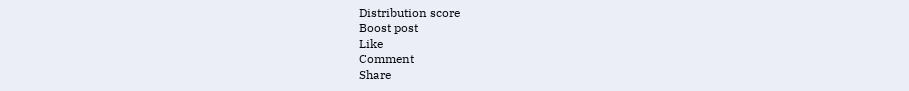Distribution score
Boost post
Like
Comment
Share